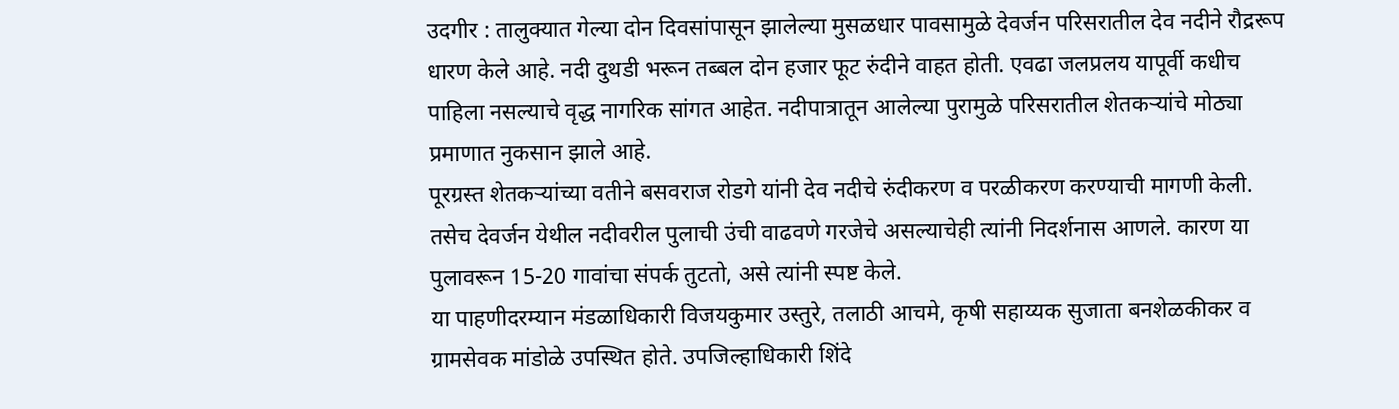उदगीर : तालुक्यात गेल्या दोन दिवसांपासून झालेल्या मुसळधार पावसामुळे देवर्जन परिसरातील देव नदीने रौद्ररूप धारण केले आहे. नदी दुथडी भरून तब्बल दोन हजार फूट रुंदीने वाहत होती. एवढा जलप्रलय यापूर्वी कधीच पाहिला नसल्याचे वृद्ध नागरिक सांगत आहेत. नदीपात्रातून आलेल्या पुरामुळे परिसरातील शेतकऱ्यांचे मोठ्या प्रमाणात नुकसान झाले आहे.
पूरग्रस्त शेतकऱ्यांच्या वतीने बसवराज रोडगे यांनी देव नदीचे रुंदीकरण व परळीकरण करण्याची मागणी केली. तसेच देवर्जन येथील नदीवरील पुलाची उंची वाढवणे गरजेचे असल्याचेही त्यांनी निदर्शनास आणले. कारण या पुलावरून 15-20 गावांचा संपर्क तुटतो, असे त्यांनी स्पष्ट केले.
या पाहणीदरम्यान मंडळाधिकारी विजयकुमार उस्तुरे, तलाठी आचमे, कृषी सहाय्यक सुजाता बनशेळकीकर व ग्रामसेवक मांडोळे उपस्थित होते. उपजिल्हाधिकारी शिंदे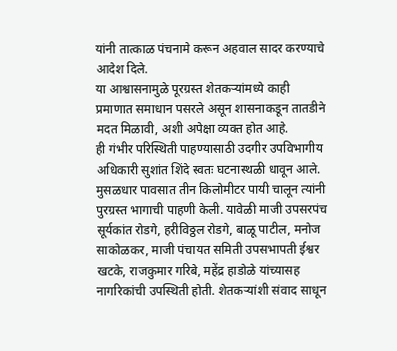यांनी तात्काळ पंचनामे करून अहवाल सादर करण्याचे आदेश दिले.
या आश्वासनामुळे पूरग्रस्त शेतकऱ्यांमध्ये काही प्रमाणात समाधान पसरले असून शासनाकडून तातडीने मदत मिळावी, अशी अपेक्षा व्यक्त होत आहे.
ही गंभीर परिस्थिती पाहण्यासाठी उदगीर उपविभागीय अधिकारी सुशांत शिंदे स्वतः घटनास्थळी धावून आले. मुसळधार पावसात तीन किलोमीटर पायी चालून त्यांनी पुरग्रस्त भागाची पाहणी केली. यावेळी माजी उपसरपंच सूर्यकांत रोडगे, हरीविठ्ठल रोडगे, बाळू पाटील, मनोज साकोळकर, माजी पंचायत समिती उपसभापती ईश्वर खटके, राजकुमार गरिबे, महेंद्र हाडोळे यांच्यासह नागरिकांची उपस्थिती होती. शेतकऱ्यांशी संवाद साधून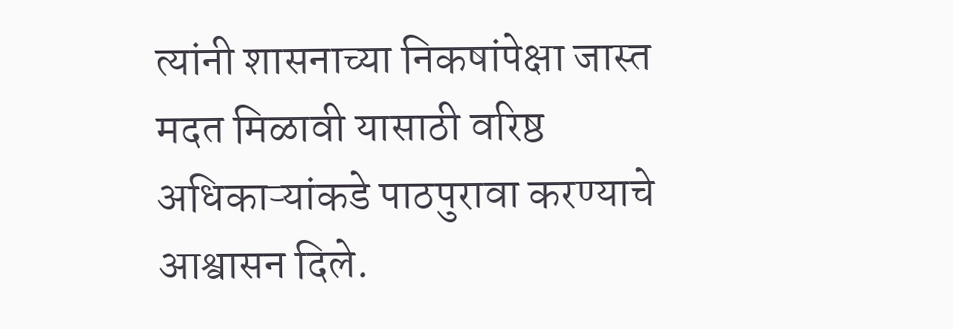त्यांनी शासनाच्या निकषांपेक्षा जास्त मदत मिळावी यासाठी वरिष्ठ अधिकाऱ्यांकडे पाठपुरावा करण्याचे आश्वासन दिले.